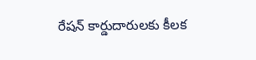రేషన్ కార్డుదారులకు కీలక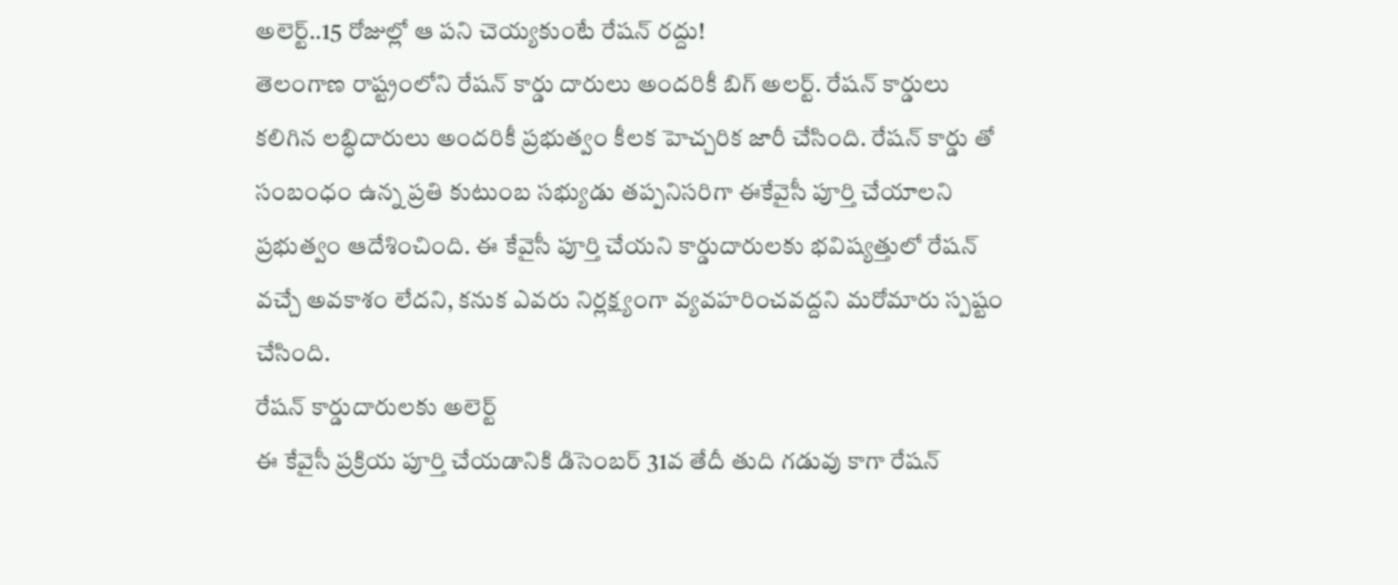అలెర్ట్..15 రోజుల్లో ఆ పని చెయ్యకుంటే రేషన్ రద్దు!
తెలంగాణ రాష్ట్రంలోని రేషన్ కార్డు దారులు అందరికీ బిగ్ అలర్ట్. రేషన్ కార్డులు కలిగిన లబ్ధిదారులు అందరికీ ప్రభుత్వం కీలక హెచ్చరిక జారీ చేసింది. రేషన్ కార్డు తో సంబంధం ఉన్న ప్రతి కుటుంబ సభ్యుడు తప్పనిసరిగా ఈకేవైసీ పూర్తి చేయాలని ప్రభుత్వం ఆదేశించింది. ఈ కేవైసీ పూర్తి చేయని కార్డుదారులకు భవిష్యత్తులో రేషన్ వచ్చే అవకాశం లేదని, కనుక ఎవరు నిర్లక్ష్యంగా వ్యవహరించవద్దని మరోమారు స్పష్టం చేసింది.
రేషన్ కార్డుదారులకు అలెర్ట్
ఈ కేవైసీ ప్రక్రియ పూర్తి చేయడానికి డిసెంబర్ 31వ తేదీ తుది గడువు కాగా రేషన్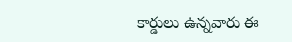కార్డులు ఉన్నవారు ఈ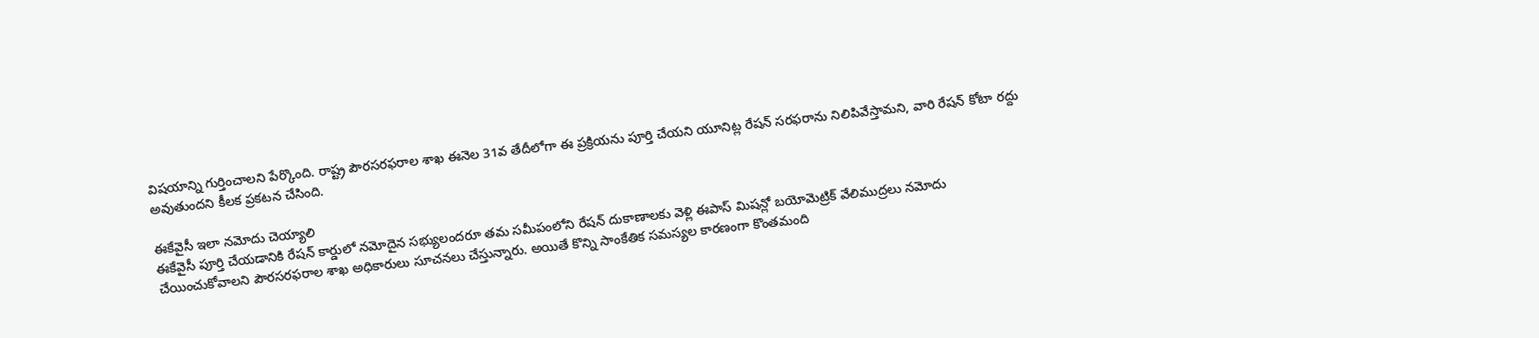విషయాన్ని గుర్తించాలని పేర్కొంది. రాష్ట్ర పౌరసరఫరాల శాఖ ఈనెల 31వ తేదీలోగా ఈ ప్రక్రియను పూర్తి చేయని యూనిట్ల రేషన్ సరఫరాను నిలిపివేస్తామని, వారి రేషన్ కోటా రద్దు అవుతుందని కీలక ప్రకటన చేసింది.

ఈకేవైసీ ఇలా నమోదు చెయ్యాలి
ఈకేవైసీ పూర్తి చేయడానికి రేషన్ కార్డులో నమోదైన సభ్యులందరూ తమ సమీపంలోని రేషన్ దుకాణాలకు వెళ్లి ఈపాస్ మిషన్లో బయోమెట్రిక్ వేలిముద్రలు నమోదు చేయించుకోవాలని పౌరసరఫరాల శాఖ అధికారులు సూచనలు చేస్తున్నారు. అయితే కొన్ని సాంకేతిక సమస్యల కారణంగా కొంతమంది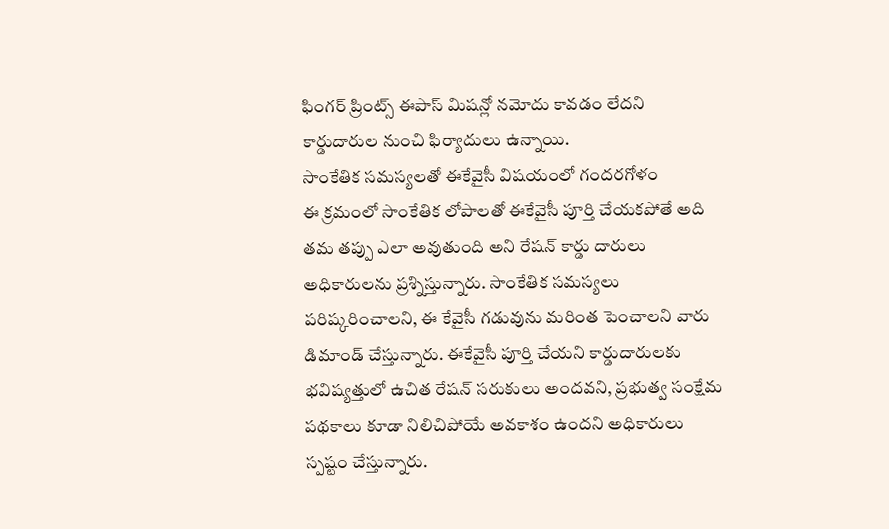ఫింగర్ ప్రింట్స్ ఈపాస్ మిషన్లో నమోదు కావడం లేదని కార్డుదారుల నుంచి ఫిర్యాదులు ఉన్నాయి.
సాంకేతిక సమస్యలతో ఈకేవైసీ విషయంలో గందరగోళం
ఈ క్రమంలో సాంకేతిక లోపాలతో ఈకేవైసీ పూర్తి చేయకపోతే అది తమ తప్పు ఎలా అవుతుంది అని రేషన్ కార్డు దారులు అధికారులను ప్రశ్నిస్తున్నారు. సాంకేతిక సమస్యలు పరిష్కరించాలని, ఈ కేవైసీ గడువును మరింత పెంచాలని వారు డిమాండ్ చేస్తున్నారు. ఈకేవైసీ పూర్తి చేయని కార్డుదారులకు భవిష్యత్తులో ఉచిత రేషన్ సరుకులు అందవని, ప్రభుత్వ సంక్షేమ పథకాలు కూడా నిలిచిపోయే అవకాశం ఉందని అధికారులు స్పష్టం చేస్తున్నారు.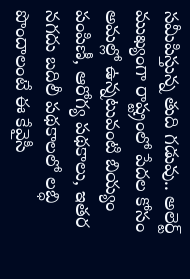సమీపిస్తున్న తుది గడువు.. అలెర్ట్
ముఖ్యంగా రాష్ట్రంలో పేదల కోసం అమల్లో ఉన్నటువంటి బియ్యం పంపిణీ, ఆరోగ్య పథకాలు, ఇతర నగదు బదిలీ పథకాలలో లబ్ధి పొందాలంటే ఈ కేవైసీ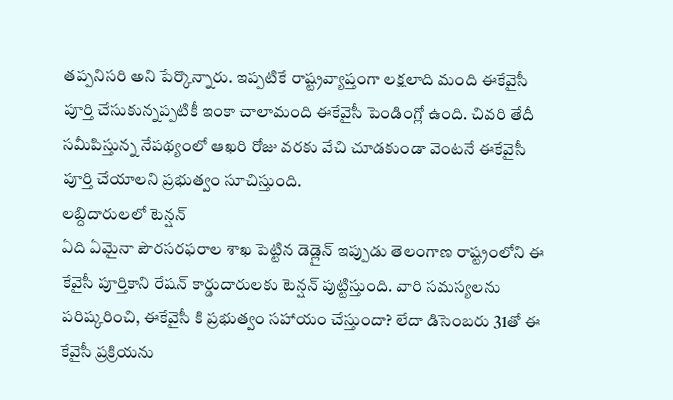తప్పనిసరి అని పేర్కొన్నారు. ఇప్పటికే రాష్ట్రవ్యాప్తంగా లక్షలాది మంది ఈకేవైసీ పూర్తి చేసుకున్నప్పటికీ ఇంకా చాలామంది ఈకేవైసీ పెండింగ్లో ఉంది. చివరి తేదీ సమీపిస్తున్న నేపథ్యంలో ఆఖరి రోజు వరకు వేచి చూడకుండా వెంటనే ఈకేవైసీ పూర్తి చేయాలని ప్రభుత్వం సూచిస్తుంది.
లబ్దిదారులలో టెన్షన్
ఏది ఏమైనా పౌరసరఫరాల శాఖ పెట్టిన డెడ్లైన్ ఇప్పుడు తెలంగాణ రాష్ట్రంలోని ఈ కేవైసీ పూర్తికాని రేషన్ కార్డుదారులకు టెన్షన్ పుట్టిస్తుంది. వారి సమస్యలను పరిష్కరించి, ఈకేవైసీ కి ప్రభుత్వం సహాయం చేస్తుందా? లేదా డిసెంబరు 31తో ఈ కేవైసీ ప్రక్రియను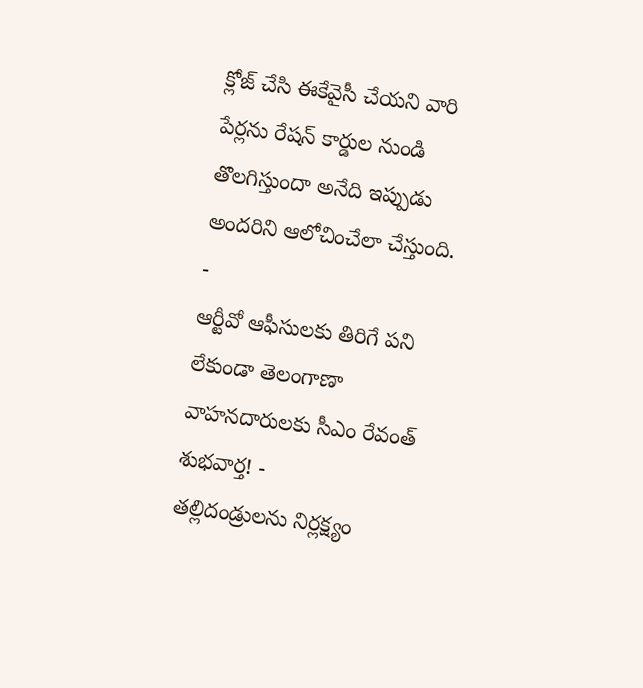క్లోజ్ చేసి ఈకేవైసీ చేయని వారి పేర్లను రేషన్ కార్డుల నుండి తొలగిస్తుందా అనేది ఇప్పుడు అందరిని ఆలోచించేలా చేస్తుంది.
-
ఆర్టీవో ఆఫీసులకు తిరిగే పని లేకుండా తెలంగాణా వాహనదారులకు సీఎం రేవంత్ శుభవార్త! -
తల్లిదండ్రులను నిర్లక్ష్యం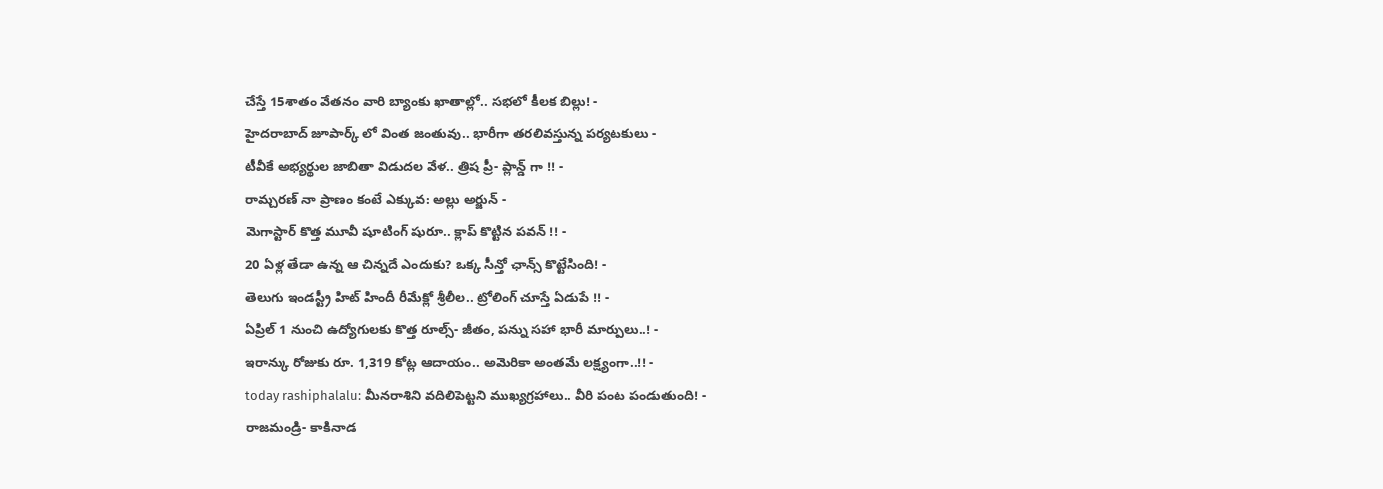చేస్తే 15శాతం వేతనం వారి బ్యాంకు ఖాతాల్లో.. సభలో కీలక బిల్లు! -
హైదరాబాద్ జూపార్క్ లో వింత జంతువు.. భారీగా తరలివస్తున్న పర్యటకులు -
టీవీకే అభ్యర్థుల జాబితా విడుదల వేళ.. త్రిష ప్రీ- ప్లాన్డ్ గా !! -
రామ్చరణ్ నా ప్రాణం కంటే ఎక్కువ: అల్లు అర్జున్ -
మెగాస్టార్ కొత్త మూవీ షూటింగ్ షురూ.. క్లాప్ కొట్టిన పవన్ !! -
20 ఏళ్ల తేడా ఉన్న ఆ చిన్నదే ఎందుకు? ఒక్క సీన్తో ఛాన్స్ కొట్టేసింది! -
తెలుగు ఇండస్ట్రీ హిట్ హిందీ రీమేక్లో శ్రీలీల.. ట్రోలింగ్ చూస్తే ఏడుపే !! -
ఏప్రిల్ 1 నుంచి ఉద్యోగులకు కొత్త రూల్స్- జీతం, పన్ను సహా భారీ మార్పులు..! -
ఇరాన్కు రోజుకు రూ. 1,319 కోట్ల ఆదాయం.. అమెరికా అంతమే లక్ష్యంగా..!! -
today rashiphalalu: మీనరాశిని వదిలిపెట్టని ముఖ్యగ్రహాలు.. వీరి పంట పండుతుంది! -
రాజమండ్రి- కాకినాడ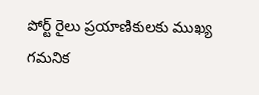పోర్ట్ రైలు ప్రయాణికులకు ముఖ్య గమనిక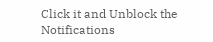Click it and Unblock the Notifications